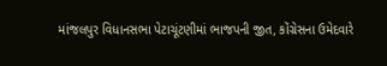માંજલપુર વિધાનસભા પેટાચૂંટણીમાં ભાજપની જીત, કોંગ્રેસના ઉમેદવારે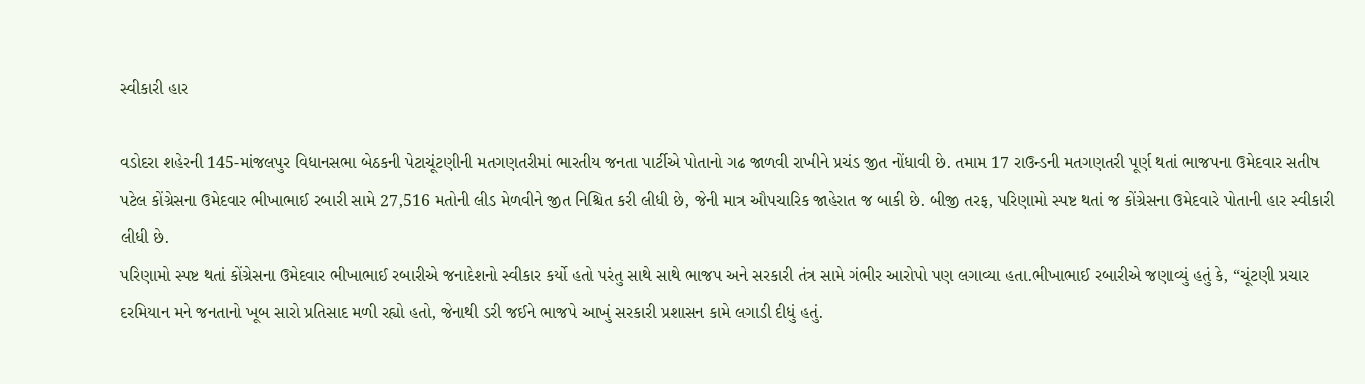સ્વીકારી હાર

વડોદરા શહેરની 145-માંજલપુર વિધાનસભા બેઠકની પેટાચૂંટણીની મતગણતરીમાં ભારતીય જનતા પાર્ટીએ પોતાનો ગઢ જાળવી રાખીને પ્રચંડ જીત નોંધાવી છે. તમામ 17 રાઉન્ડની મતગણતરી પૂર્ણ થતાં ભાજપના ઉમેદવાર સતીષ પટેલ કોંગ્રેસના ઉમેદવાર ભીખાભાઈ રબારી સામે 27,516 મતોની લીડ મેળવીને જીત નિશ્ચિત કરી લીધી છે, જેની માત્ર ઔપચારિક જાહેરાત જ બાકી છે. બીજી તરફ, પરિણામો સ્પષ્ટ થતાં જ કોંગ્રેસના ઉમેદવારે પોતાની હાર સ્વીકારી લીધી છે.
પરિણામો સ્પષ્ટ થતાં કોંગ્રેસના ઉમેદવાર ભીખાભાઈ રબારીએ જનાદેશનો સ્વીકાર કર્યો હતો પરંતુ સાથે સાથે ભાજપ અને સરકારી તંત્ર સામે ગંભીર આરોપો પણ લગાવ્યા હતા.ભીખાભાઈ રબારીએ જણાવ્યું હતું કે, “ચૂંટણી પ્રચાર દરમિયાન મને જનતાનો ખૂબ સારો પ્રતિસાદ મળી રહ્યો હતો, જેનાથી ડરી જઈને ભાજપે આખું સરકારી પ્રશાસન કામે લગાડી દીધું હતું.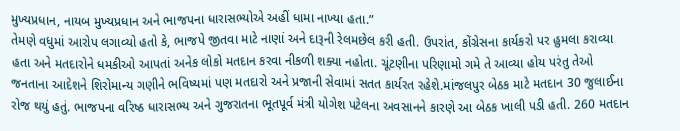મુખ્યપ્રધાન, નાયબ મુખ્યપ્રધાન અને ભાજપના ધારાસભ્યોએ અહીં ધામા નાખ્યા હતા.”
તેમણે વધુમાં આરોપ લગાવ્યો હતો કે, ભાજપે જીતવા માટે નાણાં અને દારૂની રેલમછેલ કરી હતી. ઉપરાંત, કોંગ્રેસના કાર્યકરો પર હુમલા કરાવ્યા હતા અને મતદારોને ધમકીઓ આપતાં અનેક લોકો મતદાન કરવા નીકળી શક્યા નહોતા. ચૂંટણીના પરિણામો ગમે તે આવ્યા હોય પરંતુ તેઓ જનતાના આદેશને શિરોમાન્ય ગણીને ભવિષ્યમાં પણ મતદારો અને પ્રજાની સેવામાં સતત કાર્યરત રહેશે.માંજલપુર બેઠક માટે મતદાન 30 જુલાઈના રોજ થયું હતું. ભાજપના વરિષ્ઠ ધારાસભ્ય અને ગુજરાતના ભૂતપૂર્વ મંત્રી યોગેશ પટેલના અવસાનને કારણે આ બેઠક ખાલી પડી હતી. 260 મતદાન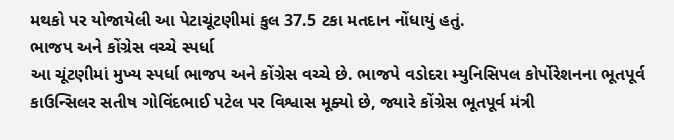મથકો પર યોજાયેલી આ પેટાચૂંટણીમાં કુલ 37.5 ટકા મતદાન નોંધાયું હતું.
ભાજપ અને કોંગ્રેસ વચ્ચે સ્પર્ધા
આ ચૂંટણીમાં મુખ્ય સ્પર્ધા ભાજપ અને કોંગ્રેસ વચ્ચે છે. ભાજપે વડોદરા મ્યુનિસિપલ કોર્પોરેશનના ભૂતપૂર્વ કાઉન્સિલર સતીષ ગોવિંદભાઈ પટેલ પર વિશ્વાસ મૂક્યો છે, જ્યારે કોંગ્રેસ ભૂતપૂર્વ મંત્રી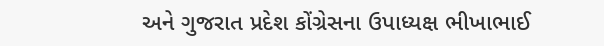અને ગુજરાત પ્રદેશ કોંગ્રેસના ઉપાધ્યક્ષ ભીખાભાઈ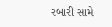રબારી સામે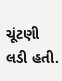ચૂંટણી લડી હતી.